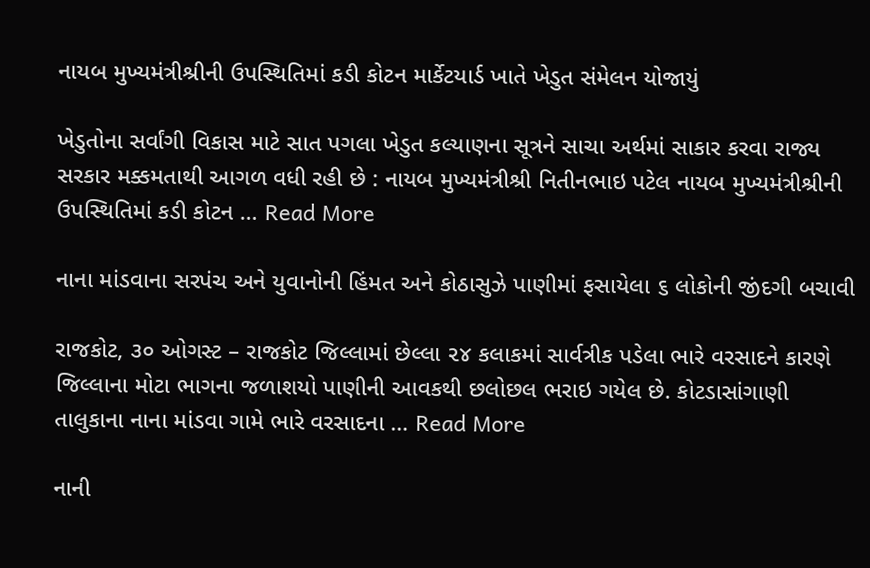નાયબ મુખ્યમંત્રીશ્રીની ઉપસ્થિતિમાં કડી કોટન માર્કેટયાર્ડ ખાતે ખેડુત સંમેલન યોજાયું

ખેડુતોના સર્વાંગી વિકાસ માટે સાત પગલા ખેડુત કલ્યાણના સૂત્રને સાચા અર્થમાં સાકાર કરવા રાજ્ય સરકાર મક્કમતાથી આગળ વધી રહી છે : નાયબ મુખ્યમંત્રીશ્રી નિતીનભાઇ પટેલ નાયબ મુખ્યમંત્રીશ્રીની ઉપસ્થિતિમાં કડી કોટન … Read More

નાના માંડવાના સરપંચ અને યુવાનોની હિંમત અને કોઠાસુઝે પાણીમાં ફસાયેલા ૬ લોકોની જીંદગી બચાવી

રાજકોટ, ૩૦ ઓગસ્ટ – રાજકોટ જિલ્લામાં છેલ્લા ૨૪ કલાકમાં સાર્વત્રીક પડેલા ભારે વરસાદને કારણે જિલ્લાના મોટા ભાગના જળાશયો પાણીની આવકથી છલોછલ ભરાઇ ગયેલ છે. કોટડાસાંગાણી તાલુકાના નાના માંડવા ગામે ભારે વરસાદના … Read More

નાની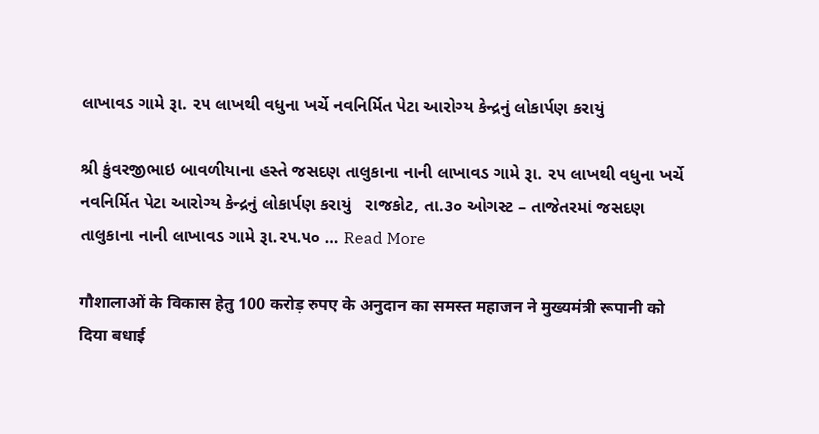લાખાવડ ગામે રૂા. ૨૫ લાખથી વધુના ખર્ચે નવનિર્મિત પેટા આરોગ્ય કેન્દ્રનું લોકાર્પણ કરાયું

શ્રી કુંવરજીભાઇ બાવળીયાના હસ્તે જસદણ તાલુકાના નાની લાખાવડ ગામે રૂા. ૨૫ લાખથી વધુના ખર્ચે નવનિર્મિત પેટા આરોગ્ય કેન્દ્રનું લોકાર્પણ કરાયું   રાજકોટ, તા.૩૦ ઓગસ્ટ – તાજેતરમાં જસદણ તાલુકાના નાની લાખાવડ ગામે રૂા.૨૫.૫૦ … Read More

गौशालाओं के विकास हेतु 100 करोड़ रुपए के अनुदान का समस्त महाजन ने मुख्यमंत्री रूपानी को दिया बधाई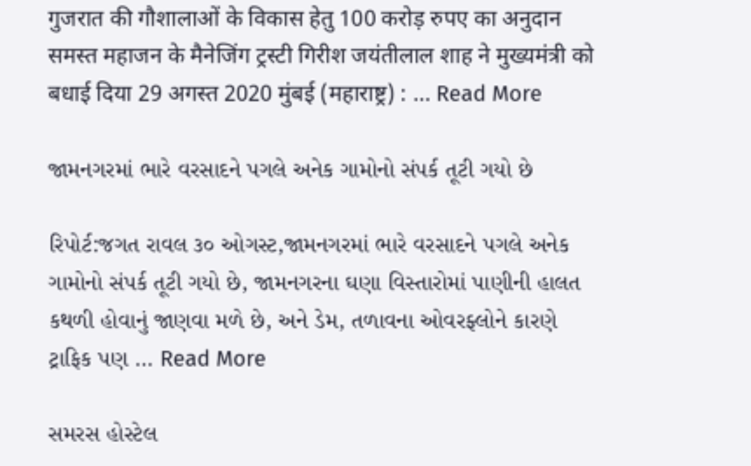गुजरात की गौशालाओं के विकास हेतु 100 करोड़ रुपए का अनुदान समस्त महाजन के मैनेजिंग ट्रस्टी गिरीश जयंतीलाल शाह ने मुख्यमंत्री को बधाई दिया 29 अगस्त 2020 मुंबई (महाराष्ट्र) : … Read More

જામનગરમાં ભારે વરસાદને પગલે અનેક ગામોનો સંપર્ક તૂટી ગયો છે

રિપોર્ટ:જગત રાવલ ૩૦ ઓગસ્ટ,જામનગરમાં ભારે વરસાદને પગલે અનેક ગામોનો સંપર્ક તૂટી ગયો છે, જામનગરના ઘણા વિસ્તારોમાં પાણીની હાલત કથળી હોવાનું જાણવા મળે છે, અને ડેમ, તળાવના ઓવરફ્લોને કારણે ટ્રાફિક પણ … Read More

સમરસ હોસ્ટેલ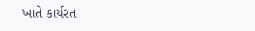ખાતે કાર્યરત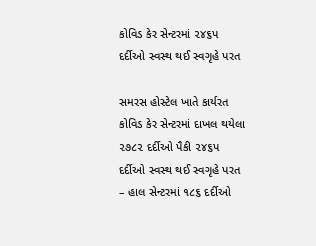કોવિડ કેર સેન્ટરમાં ૨૪૬પ દર્દીઓ સ્વસ્થ થઈ સ્વગૃહે પરત

સમરસ હોસ્ટેલ ખાતે કાર્યરત કોવિડ કેર સેન્ટરમાં દાખલ થયેલા ૨૭૮૨ દર્દીઓ પૈકી ૨૪૬પ દર્દીઓ સ્વસ્થ થઈ સ્વગૃહે પરત – હાલ સેન્ટરમાં ૧૮૬ દર્દીઓ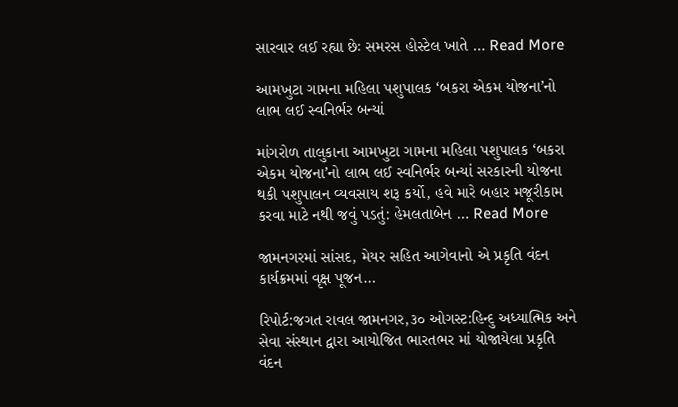સારવાર લઈ રહ્યા છેઃ સમરસ હોસ્ટેલ ખાતે … Read More

આમખુટા ગામના મહિલા પશુપાલક ‘બકરા એકમ યોજના’નો લાભ લઈ સ્વનિર્ભર બન્યાં

માંગરોળ તાલુકાના આમખુટા ગામના મહિલા પશુપાલક ‘બકરા એકમ યોજના’નો લાભ લઈ સ્વનિર્ભર બન્યાં સરકારની યોજના થકી પશુપાલન વ્યવસાય શરૂ કર્યો, હવે મારે બહાર મજૂરીકામ કરવા માટે નથી જવું પડતું: હેમલતાબેન … Read More

જામનગરમાં સાંસદ, મેયર સહિત આગેવાનો એ પ્રકૃતિ વંદન કાર્યક્રમમાં વૃક્ષ પૂજન…

રિપોર્ટ:જગત રાવલ જામનગર,૩૦ ઓગસ્ટ:હિન્દુ અધ્યાત્મિક અને સેવા સંસ્થાન દ્વારા આયોજિત ભારતભર માં યોજાયેલા પ્રકૃતિ વંદન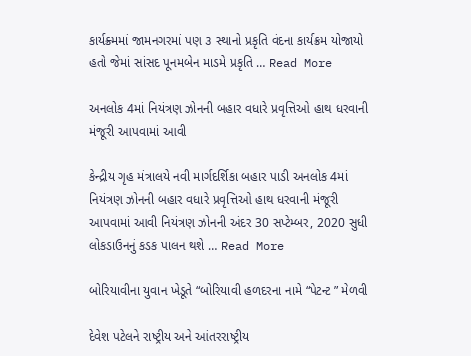કાર્યક્ર્મમાં જામનગરમાં પણ ૩ સ્થાનો પ્રકૃતિ વંદના કાર્યક્રમ યોજાયો હતો જેમાં સાંસદ પૂનમબેન માડમે પ્રકૃતિ … Read More

અનલોક 4માં નિયંત્રણ ઝોનની બહાર વધારે પ્રવૃત્તિઓ હાથ ધરવાની મંજૂરી આપવામાં આવી

કેન્દ્રીય ગૃહ મંત્રાલયે નવી માર્ગદર્શિકા બહાર પાડી અનલોક 4માં નિયંત્રણ ઝોનની બહાર વધારે પ્રવૃત્તિઓ હાથ ધરવાની મંજૂરી આપવામાં આવી નિયંત્રણ ઝોનની અંદર 30 સપ્ટેમ્બર, 2020 સુધી લોકડાઉનનું કડક પાલન થશે … Read More

બોરિયાવીના યુવાન ખેડૂતે “બોરિયાવી હળદરના નામે “પેટન્ટ ” મેળવી

દેવેશ પટેલને રાષ્ટ્રીય અને આંતરરાષ્ટ્રીય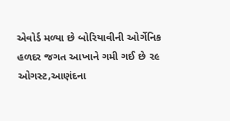એવોર્ડ મળ્યા છે બોરિયાવીની ઓર્ગેનિક હળદર જગત આખાને ગમી ગઈ છે ૨૯ ઓગસ્ટ,આણંદના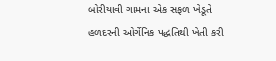બોરીયાવી ગામના એક સફળ ખેડૂતે હળદરની ઓર્ગેનિક પદ્ધતિથી ખેતી કરી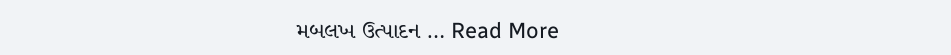મબલખ ઉત્પાદન … Read More